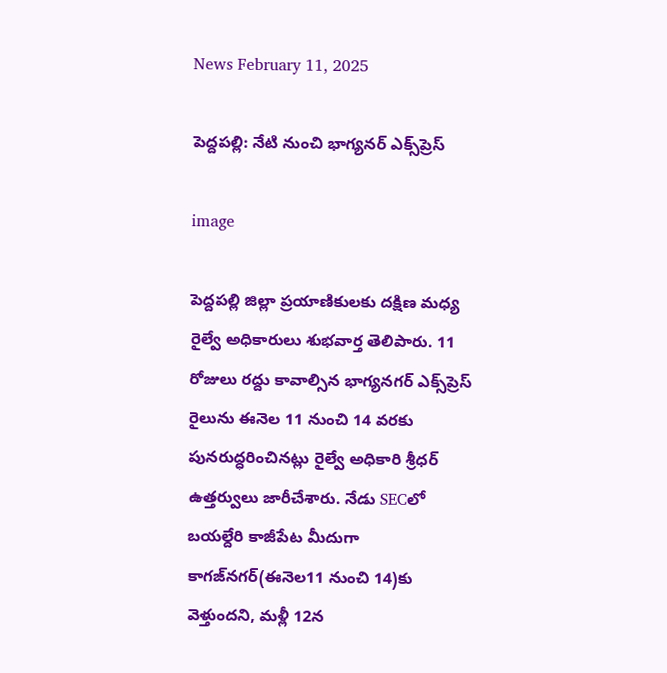News February 11, 2025

పెద్దపల్లి: నేటి నుంచి భాగ్యనర్ ఎక్స్‌ప్రెస్

image

పెద్దపల్లి జిల్లా ప్రయాణికులకు దక్షిణ మధ్య రైల్వే అధికారులు శుభవార్త తెలిపారు. 11 రోజులు రద్దు కావాల్సిన భాగ్యనగర్ ఎక్స్‌ప్రెస్ రైలును ఈనెల 11 నుంచి 14 వరకు పునరుద్ధరించినట్లు రైల్వే అధికారి శ్రీధర్ ఉత్తర్వులు జారీచేశారు. నేడు SECలో బయల్దేరి కాజీపేట మీదుగా కాగజ్‌నగర్‌(ఈనెల11 నుంచి 14)కు వెళ్తుందని, మళ్లీ 12న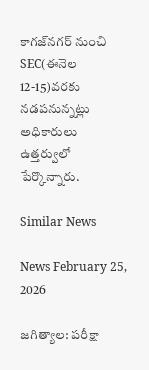కాగజ్‌నగర్ నుంచి SEC(ఈనెల 12-15)వరకు నడపనున్నట్లు అధికారులు ఉత్తర్వులో పేర్కొన్నారు.

Similar News

News February 25, 2026

జగిత్యాల: పరీక్షా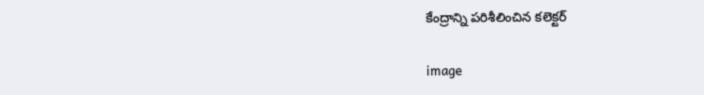కేంద్రాన్ని పరిశీలించిన కలెక్టర్

image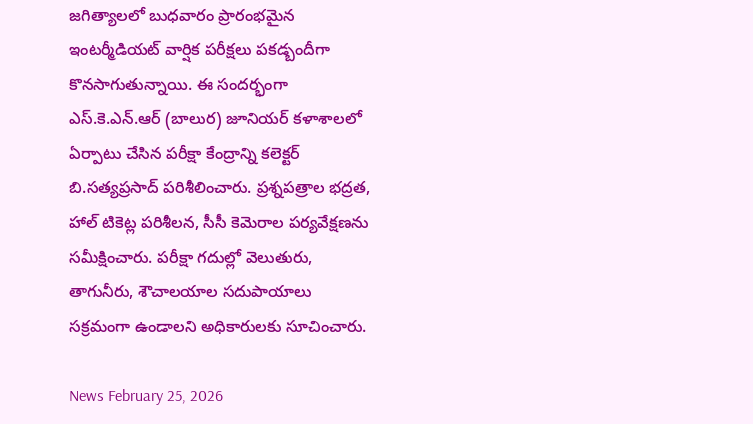జగిత్యాలలో బుధవారం ప్రారంభమైన ఇంటర్మీడియట్ వార్షిక పరీక్షలు పకడ్బందీగా కొనసాగుతున్నాయి. ఈ సందర్భంగా ఎస్.కె.ఎన్.ఆర్ (బాలుర) జూనియర్ కళాశాలలో ఏర్పాటు చేసిన పరీక్షా కేంద్రాన్ని కలెక్టర్ బి.సత్యప్రసాద్ పరిశీలించారు. ప్రశ్నపత్రాల భద్రత, హాల్ టికెట్ల పరిశీలన, సీసీ కెమెరాల పర్యవేక్షణను సమీక్షించారు. పరీక్షా గదుల్లో వెలుతురు, తాగునీరు, శౌచాలయాల సదుపాయాలు సక్రమంగా ఉండాలని అధికారులకు సూచించారు.

News February 25, 2026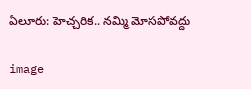ఏలూరు: హెచ్చరిక.. నమ్మి మోసపోవద్దు

image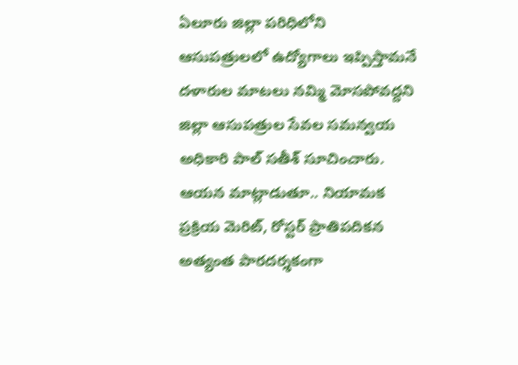ఏలూరు జిల్లా పరిధిలోని ఆసుపత్రులలో ఉద్యోగాలు ఇప్పిస్తామనే దళారుల మాటలు నమ్మి మోసపోవద్దని జిల్లా ఆసుపత్రుల సేవల సమన్వయ అధికారి పాల్ సతీశ్ సూచించారు. ఆయన మాట్లాడుతూ.. నియామక ప్రక్రియ మెరిట్, రోస్టర్ ప్రాతిపదికన అత్యంత పారదర్శకంగా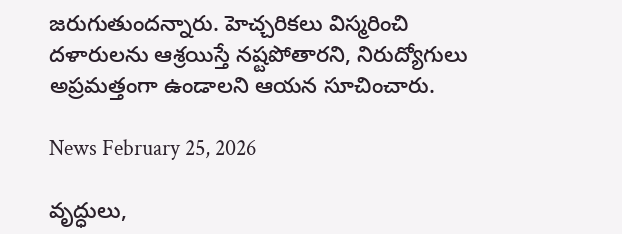జరుగుతుందన్నారు. హెచ్చరికలు విస్మరించి దళారులను ఆశ్రయిస్తే నష్టపోతారని, నిరుద్యోగులు అప్రమత్తంగా ఉండాలని ఆయన సూచించారు.

News February 25, 2026

వృద్ధులు,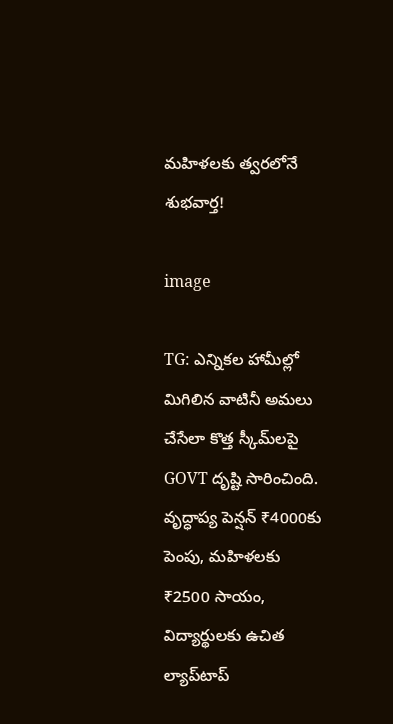మహిళలకు త్వరలోనే శుభవార్త!

image

TG: ఎన్నికల హామీల్లో మిగిలిన వాటినీ అమలు చేసేలా కొత్త స్కీమ్‌లపై GOVT దృష్టి సారించింది. వృద్ధాప్య పెన్షన్ ₹4000కు పెంపు, మహిళలకు ₹2500 సాయం, విద్యార్థులకు ఉచిత ల్యాప్‌టాప్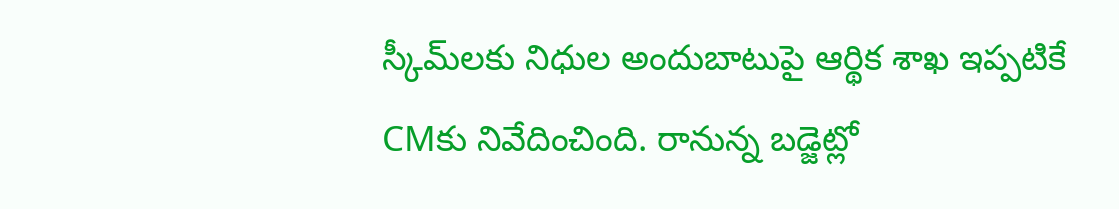స్కీమ్‌లకు నిధుల అందుబాటుపై ఆర్థిక శాఖ ఇప్పటికే CMకు నివేదించింది. రానున్న బడ్జెట్లో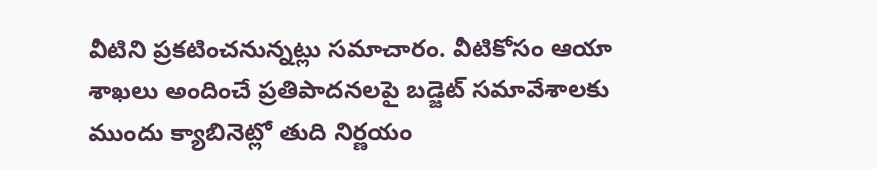వీటిని ప్రకటించనున్నట్లు సమాచారం. వీటికోసం ఆయా శాఖలు అందించే ప్రతిపాదనలపై బడ్జెట్ సమావేశాలకు ముందు క్యాబినెట్లో తుది నిర్ణయం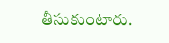తీసుకుంటారు.